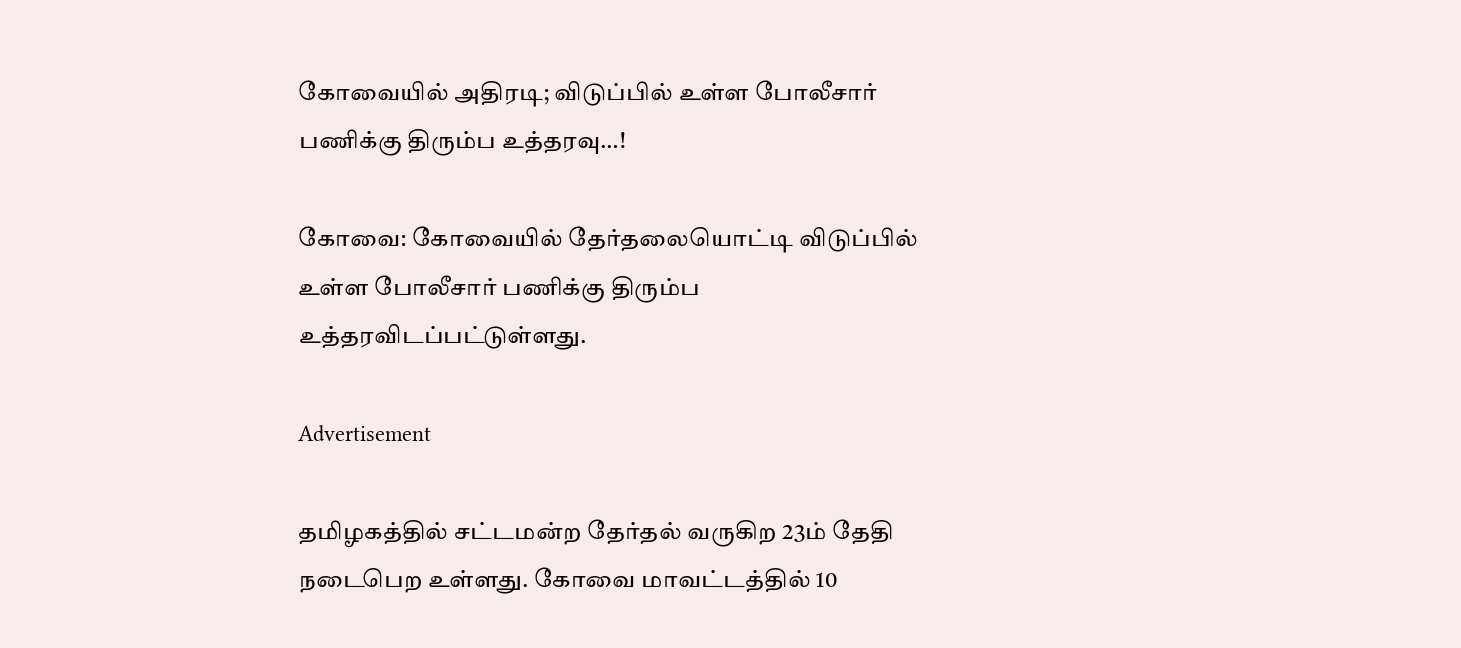கோவையில் அதிரடி; விடுப்பில் உள்ள போலீசார் பணிக்கு திரும்ப உத்தரவு…!

கோவை: கோவையில் தேர்தலையொட்டி விடுப்பில் உள்ள போலீசார் பணிக்கு திரும்ப உத்தரவிடப்பட்டுள்ளது.

Advertisement

தமிழகத்தில் சட்டமன்ற தேர்தல் வருகிற 23ம் தேதி நடைபெற உள்ளது. கோவை மாவட்டத்தில் 10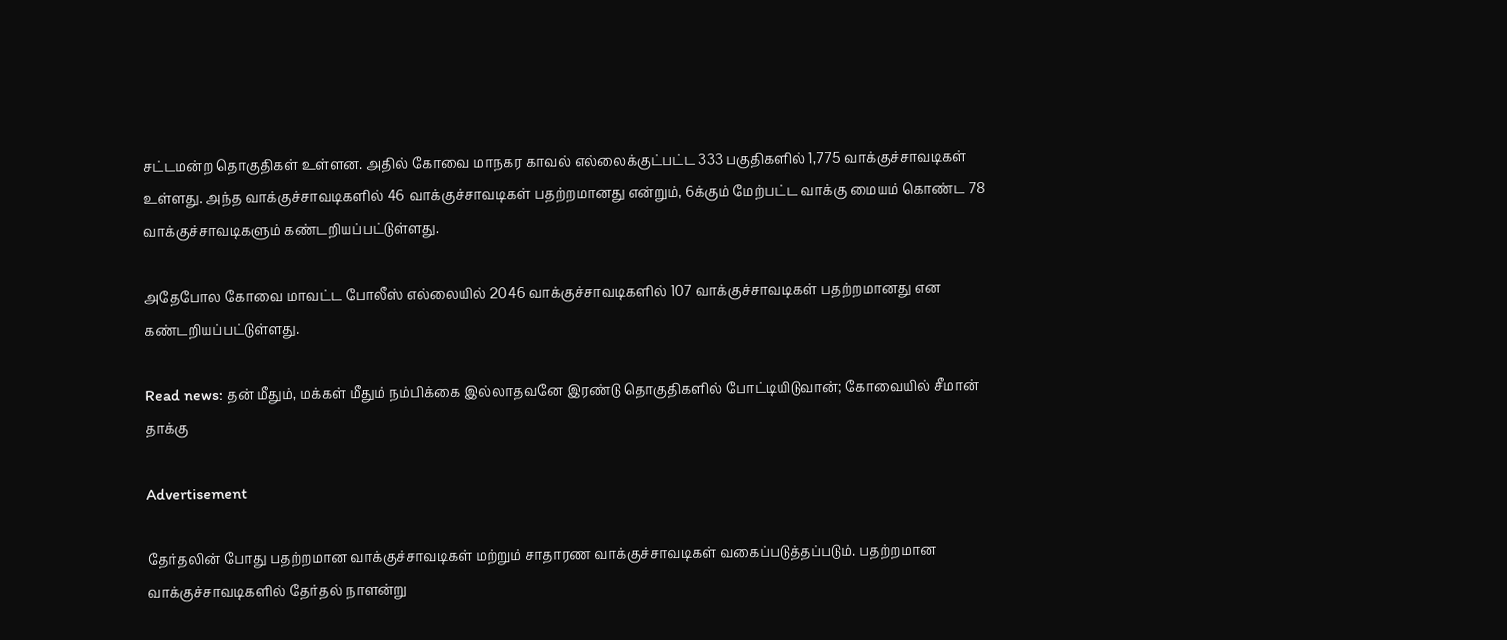சட்டமன்ற தொகுதிகள் உள்ளன. அதில் கோவை மாநகர காவல் எல்லைக்குட்பட்ட 333 பகுதிகளில் 1,775 வாக்குச்சாவடிகள் உள்ளது. அந்த வாக்குச்சாவடிகளில் 46 வாக்குச்சாவடிகள் பதற்றமானது என்றும், 6க்கும் மேற்பட்ட வாக்கு மையம் கொண்ட 78 வாக்குச்சாவடிகளும் கண்டறியப்பட்டுள்ளது.

அதேபோல கோவை மாவட்ட போலீஸ் எல்லையில் 2046 வாக்குச்சாவடிகளில் 107 வாக்குச்சாவடிகள் பதற்றமானது என கண்டறியப்பட்டுள்ளது.

Read news: தன் மீதும், மக்கள் மீதும் நம்பிக்கை இல்லாதவனே இரண்டு தொகுதிகளில் போட்டியிடுவான்; கோவையில் சீமான் தாக்கு

Advertisement

தேர்தலின் போது பதற்றமான வாக்குச்சாவடிகள் மற்றும் சாதாரண வாக்குச்சாவடிகள் வகைப்படுத்தப்படும். பதற்றமான வாக்குச்சாவடிகளில் தேர்தல் நாளன்று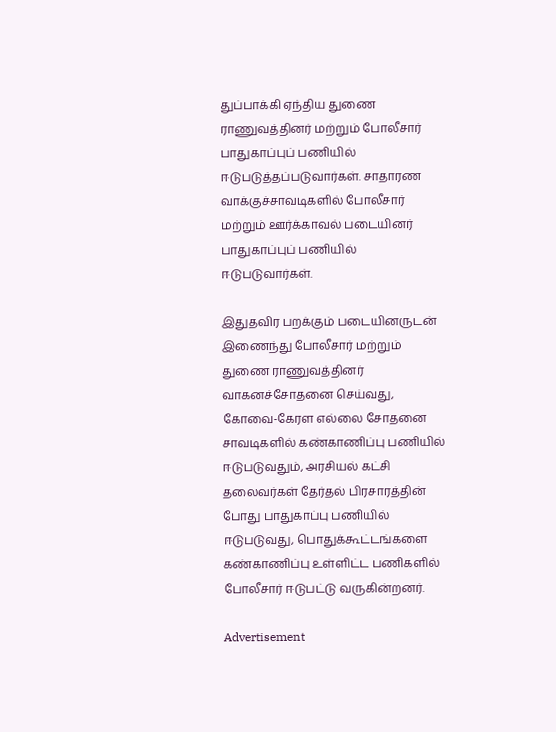துப்பாக்கி ஏந்திய துணை ராணுவத்தினர் மற்றும் போலீசார் பாதுகாப்புப் பணியில் ஈடுபடுத்தப்படுவார்கள். சாதாரண வாக்குச்சாவடிகளில் போலீசார் மற்றும் ஊர்க்காவல் படையினர் பாதுகாப்புப் பணியில் ஈடுபடுவார்கள்.

இதுதவிர பறக்கும் படையினருடன் இணைந்து போலீசார் மற்றும் துணை ராணுவத்தினர் வாகனச்சோதனை செய்வது, கோவை-கேரள எல்லை சோதனை சாவடிகளில் கண்காணிப்பு பணியில் ஈடுபடுவதும், அரசியல் கட்சி தலைவர்கள் தேர்தல் பிரசாரத்தின் போது பாதுகாப்பு பணியில் ஈடுபடுவது, பொதுக்கூட்டங்களை கண்காணிப்பு உள்ளிட்ட பணிகளில் போலீசார் ஈடுபட்டு வருகின்றனர்.

Advertisement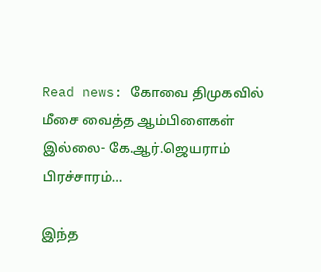Read news: கோவை திமுகவில் மீசை வைத்த ஆம்பிளைகள் இல்லை- கே.ஆர்.ஜெயராம் பிரச்சாரம்…

இந்த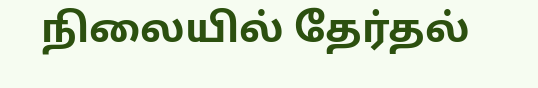நிலையில் தேர்தல்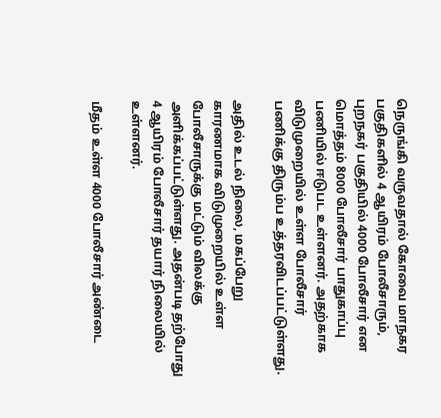நெருங்கி வருவதால் கோவை மாநகர பகுதிகளில் 4 ஆயிரம் போலீசாரும், புறநகர் பகுதியில் 4000 போலீசார் என மொத்தம் 8000 போலீசார் பாதுகாப்பு பணியில் ஈடுபட உள்ளனர். அதற்காக விடுமுறையில் உள்ள போலீசார் பணிக்கு திரும்ப உத்தரவிடப்பட்டுள்ளது.

அதில் உடல் நிலை, மகப்பேறு காரணமாக விடுமுறையில் உள்ள போலீசாருக்கு மட்டும் விலக்கு அளிக்கப்பட்டுள்ளது. அதன்படி தற்போது 4 ஆயிரம் போலீசார் தயார் நிலையில் உள்ளனர்.

மீதம் உள்ள 4000 போலீசார் அண்டை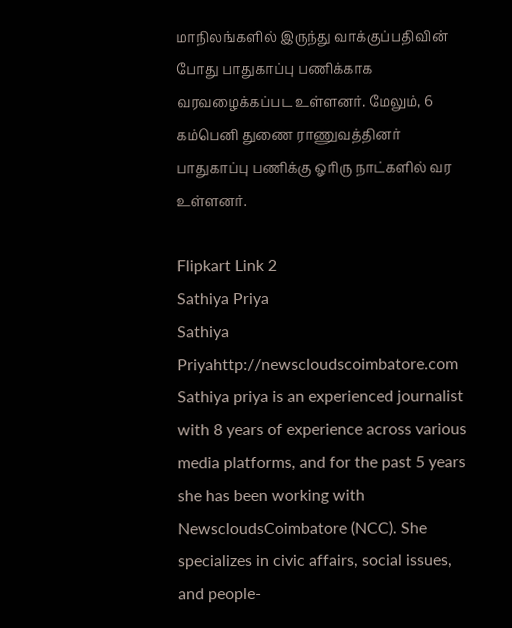மாநிலங்களில் இருந்து வாக்குப்பதிவின் போது பாதுகாப்பு பணிக்காக வரவழைக்கப்பட உள்ளனர். மேலும், 6 கம்பெனி துணை ராணுவத்தினர் பாதுகாப்பு பணிக்கு ஓரிரு நாட்களில் வர உள்ளனர்.

Flipkart Link 2
Sathiya Priya
Sathiya Priyahttp://newscloudscoimbatore.com
Sathiya priya is an experienced journalist with 8 years of experience across various media platforms, and for the past 5 years she has been working with NewscloudsCoimbatore (NCC). She specializes in civic affairs, social issues, and people-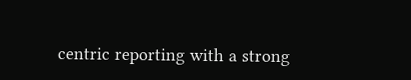centric reporting with a strong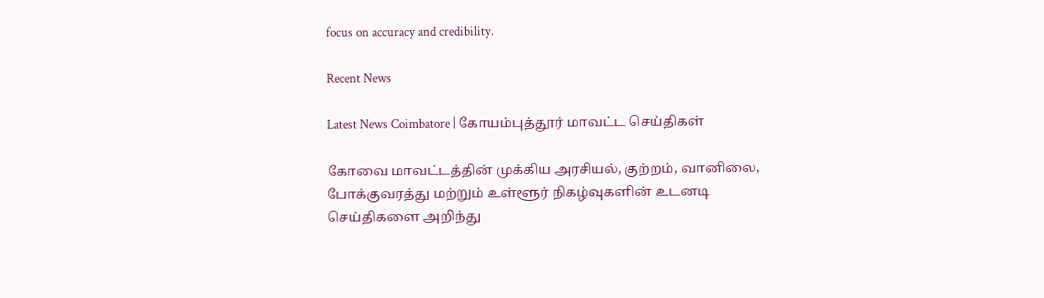focus on accuracy and credibility.

Recent News

Latest News Coimbatore | கோயம்புத்தூர் மாவட்ட செய்திகள்

கோவை மாவட்டத்தின் முக்கிய அரசியல், குற்றம், வானிலை, போக்குவரத்து மற்றும் உள்ளூர் நிகழ்வுகளின் உடனடி செய்திகளை அறிந்து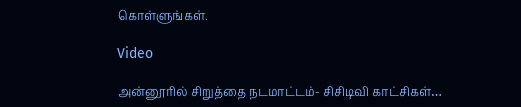கொள்ளுங்கள்.

Video

அன்னூரில் சிறுத்தை நடமாட்டம்- சிசிடிவி காட்சிகள்…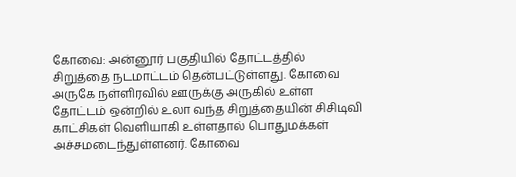கோவை: அன்னூர் பகுதியில் தோட்டத்தில் சிறுத்தை நடமாட்டம் தென்பட்டுள்ளது. கோவை அருகே நள்ளிரவில் ஊருக்கு அருகில் உள்ள தோட்டம் ஒன்றில் உலா வந்த சிறுத்தையின் சிசிடிவி காட்சிகள் வெளியாகி உள்ளதால் பொதுமக்கள் அச்சமடைந்துள்ளனர். கோவை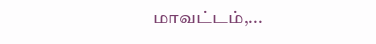மாவட்டம்,...